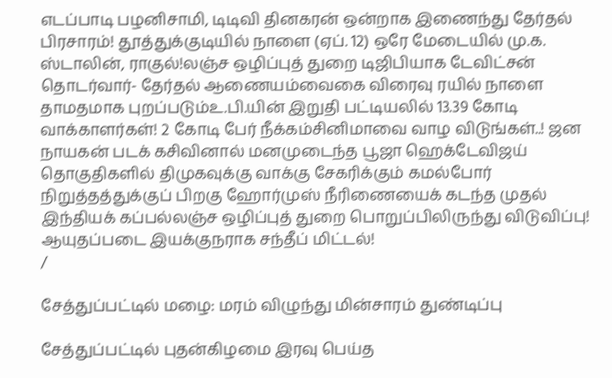எடப்பாடி பழனிசாமி, டிடிவி தினகரன் ஒன்றாக இணைந்து தேர்தல் பிரசாரம்! தூத்துக்குடியில் நாளை (ஏப். 12) ஒரே மேடையில் மு.க. ஸ்டாலின், ராகுல்!லஞ்ச ஒழிப்புத் துறை டிஜிபியாக டேவிட்சன் தொடர்வார்- தேர்தல் ஆணையம்வைகை விரைவு ரயில் நாளை தாமதமாக புறப்படும்உ.பி.யின் இறுதி பட்டியலில் 13.39 கோடி வாக்காளர்கள்! 2 கோடி பேர் நீக்கம்சினிமாவை வாழ விடுங்கள்..! ஜன நாயகன் படக் கசிவினால் மனமுடைந்த பூஜா ஹெக்டேவிஜய் தொகுதிகளில் திமுகவுக்கு வாக்கு சேகரிக்கும் கமல்போர் நிறுத்தத்துக்குப் பிறகு ஹோர்முஸ் நீரிணையைக் கடந்த முதல் இந்தியக் கப்பல்லஞ்ச ஒழிப்புத் துறை பொறுப்பிலிருந்து விடுவிப்பு! ஆயுதப்படை இயக்குநராக சந்தீப் மிட்டல்!
/

சேத்துப்பட்டில் மழை: மரம் விழுந்து மின்சாரம் துண்டிப்பு

சேத்துப்பட்டில் புதன்கிழமை இரவு பெய்த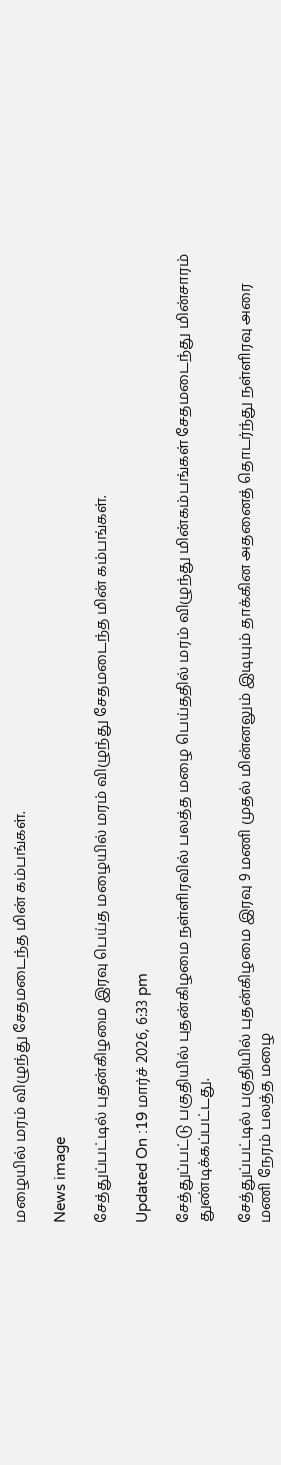மழையில் மரம் விழுந்து சேதமடைந்த மின் கம்பங்கள்.

News image

சேத்துப்பட்டில் புதன்கிழமை இரவு பெய்த மழையில் மரம் விழுந்து சேதமடைந்த மின் கம்பங்கள்.

Updated On :19 மார்ச் 2026, 6:33 pm

சேத்துப்பட்டு பகுதியில் புதன்கிழமை நள்ளிரவில் பலத்த மழை பெய்ததில் மரம் விழுந்து மின்கம்பங்கள் சேதமடைந்து மின்சாரம் துண்டிக்கப்பட்டது.

சேத்துப்பட்டில் பகுதியில் புதன்கிழமை இரவு 9 மணி முதல் மின்னலும் இடியும் தாக்கின அதனைத் தொடர்ந்து நள்ளிரவு அரை மணி நேரம் பலத்த மழை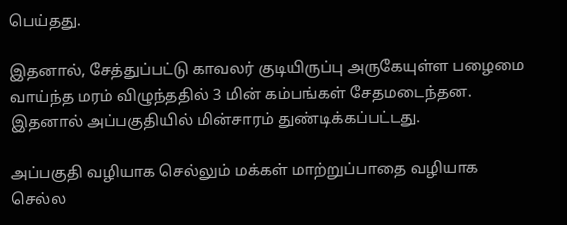பெய்தது.

இதனால், சேத்துப்பட்டு காவலர் குடியிருப்பு அருகேயுள்ள பழைமை வாய்ந்த மரம் விழுந்ததில் 3 மின் கம்பங்கள் சேதமடைந்தன. இதனால் அப்பகுதியில் மின்சாரம் துண்டிக்கப்பட்டது.

அப்பகுதி வழியாக செல்லும் மக்கள் மாற்றுப்பாதை வழியாக செல்ல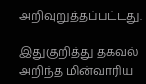அறிவுறுத்தப்பட்டது.

இதுகுறித்து தகவல் அறிந்த மின்வாரிய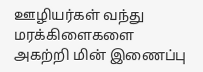ஊழியர்கள் வந்து மரக்கிளைகளை அகற்றி மின் இணைப்பு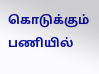கொடுக்கும் பணியில்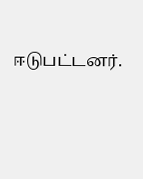ஈடுபட்டனர்.